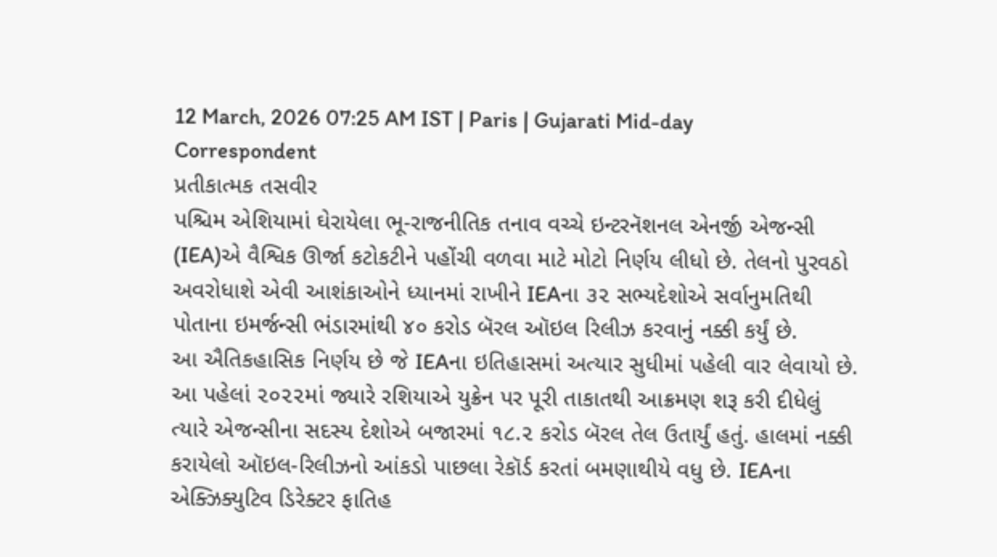12 March, 2026 07:25 AM IST | Paris | Gujarati Mid-day Correspondent
પ્રતીકાત્મક તસવીર
પશ્ચિમ એશિયામાં ઘેરાયેલા ભૂ-રાજનીતિક તનાવ વચ્ચે ઇન્ટરનૅશનલ એનર્જી એજન્સી (IEA)એ વૈશ્વિક ઊર્જા કટોકટીને પહોંચી વળવા માટે મોટો નિર્ણય લીધો છે. તેલનો પુરવઠો અવરોધાશે એવી આશંકાઓને ધ્યાનમાં રાખીને IEAના ૩૨ સભ્યદેશોએ સર્વાનુમતિથી પોતાના ઇમર્જન્સી ભંડારમાંથી ૪૦ કરોડ બૅરલ ઑઇલ રિલીઝ કરવાનું નક્કી કર્યું છે.
આ ઐતિકહાસિક નિર્ણય છે જે IEAના ઇતિહાસમાં અત્યાર સુધીમાં પહેલી વાર લેવાયો છે. આ પહેલાં ૨૦૨૨માં જ્યારે રશિયાએ યુક્રેન પર પૂરી તાકાતથી આક્રમણ શરૂ કરી દીધેલું ત્યારે એજન્સીના સદસ્ય દેશોએ બજારમાં ૧૮.૨ કરોડ બૅરલ તેલ ઉતાર્યું હતું. હાલમાં નક્કી કરાયેલો ઑઇલ-રિલીઝનો આંકડો પાછલા રેકૉર્ડ કરતાં બમણાથીયે વધુ છે. IEAના એક્ઝિક્યુટિવ ડિરેક્ટર ફાતિહ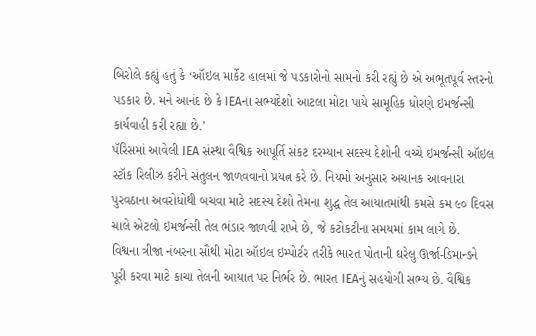બિરોલે કહ્યું હતું કે ‘ઑઇલ માર્કેટ હાલમાં જે પડકારોનો સામનો કરી રહ્યું છે એ અભૂતપૂર્વ સ્તરનો પડકાર છે. મને આનંદ છે કે IEAના સભ્યદેશો આટલા મોટા પાયે સામૂહિક ધોરણે ઇમર્જન્સી કાર્યવાહી કરી રહ્યા છે.’
પૅરિસમાં આવેલી IEA સંસ્થા વૈશ્વિક આપૂર્તિ સંકટ દરમ્યાન સદસ્ય દેશોની વચ્ચે ઇમર્જન્સી ઑઇલ સ્ટૉક રિલીઝ કરીને સંતુલન જાળવવાનો પ્રયત્ન કરે છે. નિયમો અનુસાર અચાનક આવનારા પુરવઠાના અવરોધોથી બચવા માટે સદસ્ય દેશો તેમના શુદ્ધ તેલ આયાતમાંથી કમસે કમ ૯૦ દિવસ ચાલે એટલો ઇમર્જન્સી તેલ ભંડાર જાળવી રાખે છે, જે કટોકટીના સમયમાં કામ લાગે છે.
વિશ્વના ત્રીજા નંબરના સૌથી મોટા ઑઇલ ઇમ્પોર્ટર તરીકે ભારત પોતાની ઘરેલુ ઊર્જા-ડિમાન્ડને પૂરી કરવા માટે કાચા તેલની આયાત પર નિર્ભર છે. ભારત IEAનું સહયોગી સભ્ય છે. વૈશ્વિક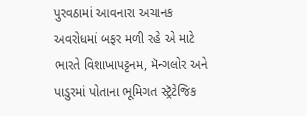પુરવઠામાં આવનારા અચાનક અવરોધમાં બફર મળી રહે એ માટે ભારતે વિશાખાપટ્ટનમ, મૅન્ગલોર અને પાડુરમાં પોતાના ભૂમિગત સ્ટ્રૅટેજિક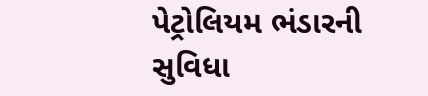પેટ્રોલિયમ ભંડારની સુવિધા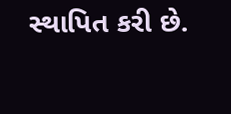સ્થાપિત કરી છે.